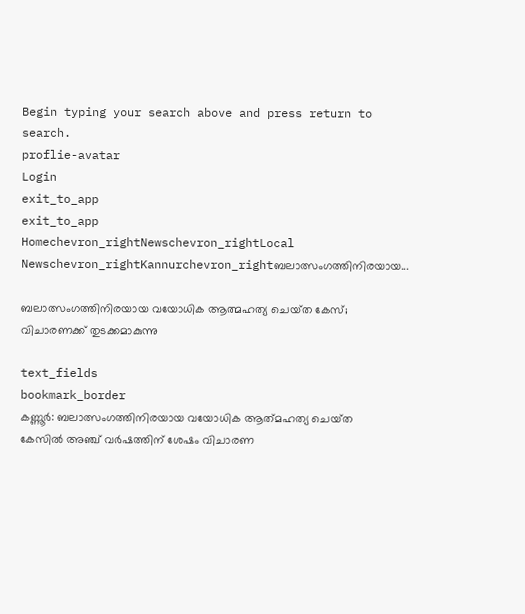Begin typing your search above and press return to search.
proflie-avatar
Login
exit_to_app
exit_to_app
Homechevron_rightNewschevron_rightLocal Newschevron_rightKannurchevron_rightബലാത്സംഗത്തിനിരയായ...

ബലാത്സംഗത്തിനിരയായ വയോധിക ആത്മഹത്യ ചെയ്‌ത കേസ്; വിചാരണക്ക് തുടക്കമാകുന്നു

text_fields
bookmark_border
കണ്ണൂർ: ബലാത്സംഗത്തിനിരയായ വയോധിക ആത്‍മഹത്യ ചെയ്‌ത കേസിൽ അഞ്ച് വർഷത്തിന് ശേഷം വിചാരണ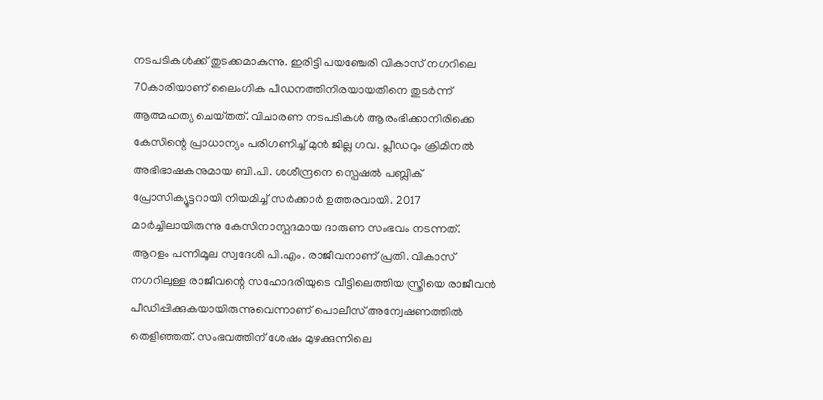നടപടികൾക്ക് തുടക്കമാകുന്നു. ഇരിട്ടി പയഞ്ചേരി വികാസ് നഗറിലെ 70കാരിയാണ് ലൈംഗിക പീഡനത്തിനിരയായതിനെ തുടർന്ന് ആത്മഹത്യ ചെയ്‌തത്. വിചാരണ നടപടികൾ ആരംഭിക്കാനിരിക്കെ കേസിന്റെ പ്രാധാന്യം പരിഗണിച്ച് മുൻ ജില്ല ഗവ. പ്ലീഡറും ക്രിമിനൽ അഭിഭാഷകനുമായ ബി.പി. ശശീന്ദ്രനെ സ്പെഷൽ പബ്ലിക് പ്രോസിക്യൂട്ടറായി നിയമിച്ച് സർക്കാർ ഉത്തരവായി. 2017 മാർച്ചിലായിരുന്നു കേസിനാസ്പദമായ ദാരുണ സംഭവം നടന്നത്. ആറളം പന്നിമൂല സ്വദേശി പി.എം. രാജീവനാണ് പ്രതി. വികാസ് നഗറിലുള്ള രാജീവന്റെ സഹോദരിയുടെ വീട്ടിലെത്തിയ സ്ത്രീയെ രാജീവൻ പീഡിപ്പിക്കുകയായിരുന്നുവെന്നാണ് പൊലീസ് അന്വേഷണത്തിൽ തെളിഞ്ഞത്. സംഭവത്തിന്‌ ശേഷം മുഴക്കുന്നിലെ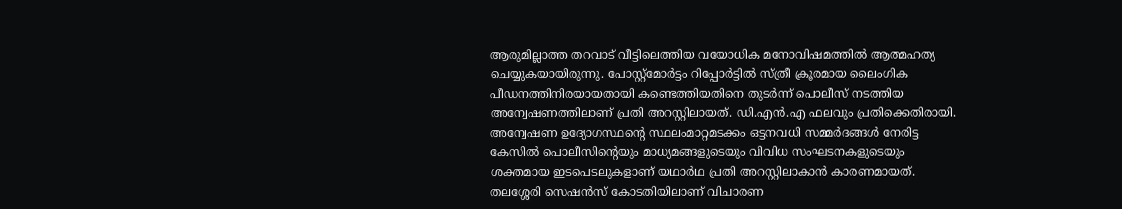ആരുമില്ലാത്ത തറവാട് വീട്ടിലെത്തിയ വയോധിക മനോവിഷമത്തിൽ ആത്മഹത്യ ചെയ്യുകയായിരുന്നു. പോസ്റ്റ്മോർട്ടം റിപ്പോർട്ടിൽ സ്ത്രീ ക്രൂരമായ ലൈംഗിക പീഡനത്തിനിരയായതായി കണ്ടെത്തിയതിനെ തുടർന്ന് പൊലീസ് നടത്തിയ അന്വേഷണത്തിലാണ് പ്രതി അറസ്റ്റിലായത്. ഡി.എൻ.എ ഫലവും പ്രതിക്കെതിരായി. അന്വേഷണ ഉദ്യോഗസ്ഥന്റെ സ്ഥലംമാറ്റമടക്കം ഒട്ടനവധി സമ്മർദങ്ങൾ നേരിട്ട കേസിൽ പൊലീസിന്റെയും മാധ്യമങ്ങളുടെയും വിവിധ സംഘടനകളുടെയും ശക്തമായ ഇടപെടലുകളാണ് യഥാർഥ പ്രതി അറസ്റ്റിലാകാൻ കാരണമായത്. തലശ്ശേരി സെഷൻസ് കോടതിയിലാണ് വിചാരണ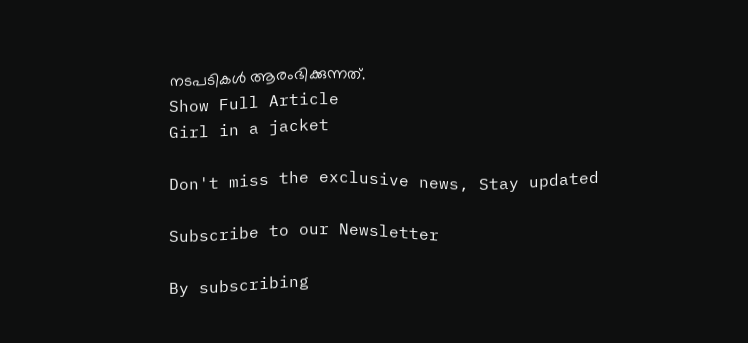നടപടികൾ ആരംഭിക്കുന്നത്.
Show Full Article
Girl in a jacket

Don't miss the exclusive news, Stay updated

Subscribe to our Newsletter

By subscribing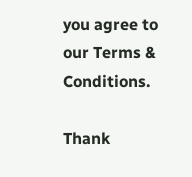you agree to our Terms & Conditions.

Thank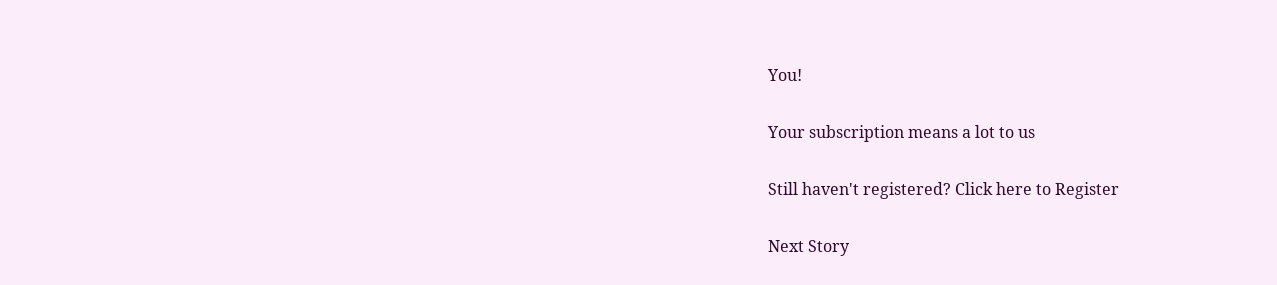You!

Your subscription means a lot to us

Still haven't registered? Click here to Register

Next Story